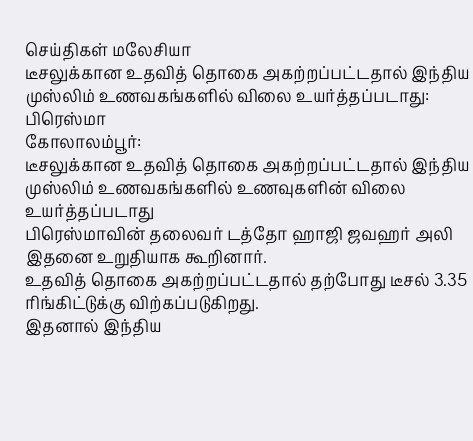செய்திகள் மலேசியா
டீசலுக்கான உதவித் தொகை அகற்றப்பட்டதால் இந்திய முஸ்லிம் உணவகங்களில் விலை உயர்த்தப்படாது: பிரெஸ்மா
கோலாலம்பூர்:
டீசலுக்கான உதவித் தொகை அகற்றப்பட்டதால் இந்திய முஸ்லிம் உணவகங்களில் உணவுகளின் விலை உயர்த்தப்படாது
பிரெஸ்மாவின் தலைவர் டத்தோ ஹாஜி ஜவஹர் அலி இதனை உறுதியாக கூறினார்.
உதவித் தொகை அகற்றப்பட்டதால் தற்போது டீசல் 3.35 ரிங்கிட்டுக்கு விற்கப்படுகிறது.
இதனால் இந்திய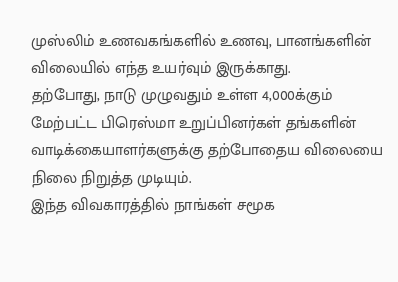முஸ்லிம் உணவகங்களில் உணவு, பானங்களின் விலையில் எந்த உயர்வும் இருக்காது.
தற்போது, நாடு முழுவதும் உள்ள 4,000க்கும் மேற்பட்ட பிரெஸ்மா உறுப்பினர்கள் தங்களின் வாடிக்கையாளர்களுக்கு தற்போதைய விலையை நிலை நிறுத்த முடியும்.
இந்த விவகாரத்தில் நாங்கள் சமூக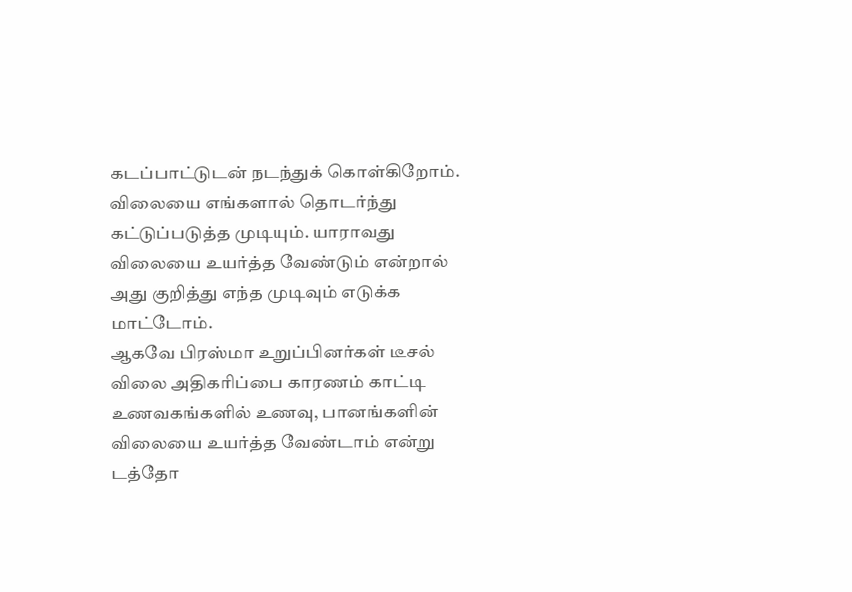கடப்பாட்டுடன் நடந்துக் கொள்கிறோம்.
விலையை எங்களால் தொடர்ந்து கட்டுப்படுத்த முடியும். யாராவது விலையை உயர்த்த வேண்டும் என்றால் அது குறித்து எந்த முடிவும் எடுக்க மாட்டோம்.
ஆகவே பிரஸ்மா உறுப்பினர்கள் டீசல் விலை அதிகரிப்பை காரணம் காட்டி உணவகங்களில் உணவு, பானங்களின் விலையை உயர்த்த வேண்டாம் என்று டத்தோ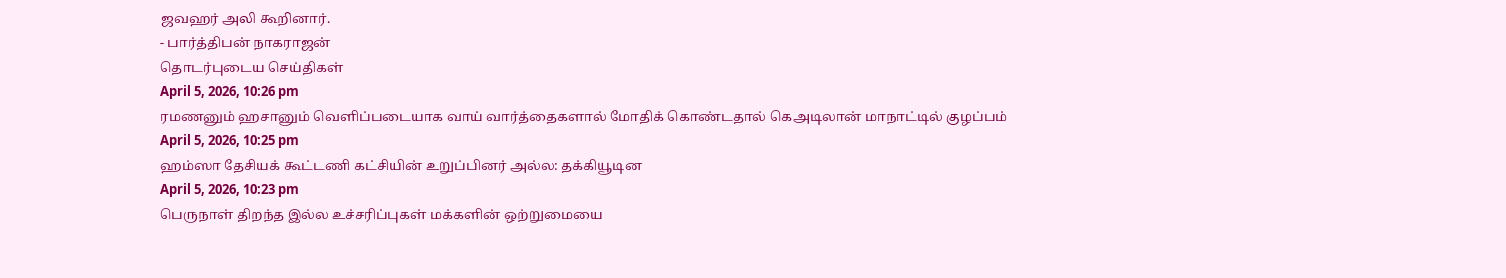ஜவஹர் அலி கூறினார்.
- பார்த்திபன் நாகராஜன்
தொடர்புடைய செய்திகள்
April 5, 2026, 10:26 pm
ரமணனும் ஹசானும் வெளிப்படையாக வாய் வார்த்தைகளால் மோதிக் கொண்டதால் கெஅடிலான் மாநாட்டில் குழப்பம்
April 5, 2026, 10:25 pm
ஹம்ஸா தேசியக் கூட்டணி கட்சியின் உறுப்பினர் அல்ல: தக்கியூடின
April 5, 2026, 10:23 pm
பெருநாள் திறந்த இல்ல உச்சரிப்புகள் மக்களின் ஒற்றுமையை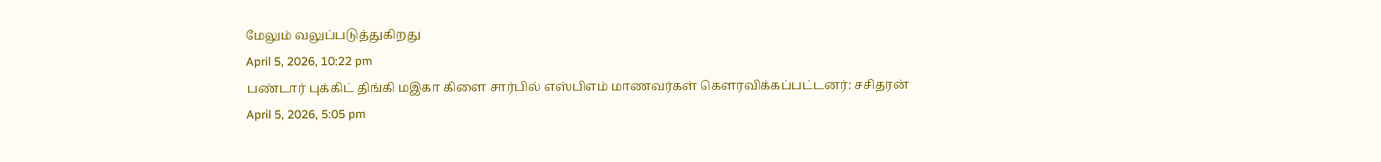மேலும் வலுப்படுத்துகிறது
April 5, 2026, 10:22 pm
பண்டார் புக்கிட் திங்கி மஇகா கிளை சார்பில் எஸ்பிஎம் மாணவர்கள் கௌரவிக்கப்பட்டனர்: சசிதரன்
April 5, 2026, 5:05 pm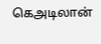கெஅடிலான்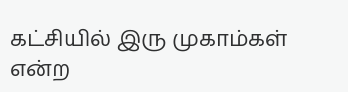கட்சியில் இரு முகாம்கள் என்ற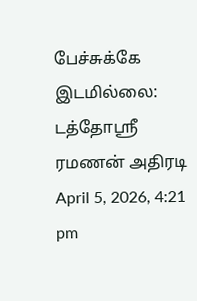பேச்சுக்கே இடமில்லை: டத்தோஸ்ரீ ரமணன் அதிரடி
April 5, 2026, 4:21 pm